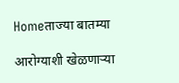Homeताज्या बातम्या

आरोग्याशी खेळणार्‍या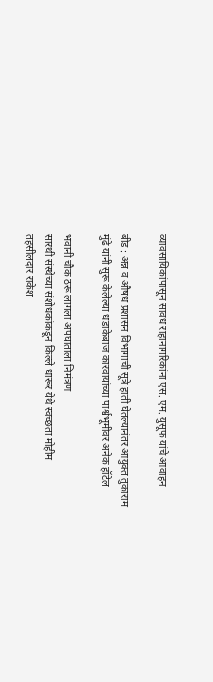व्यावसायिकांपासून सावध राहानागरिकांना एस. एम. युसूफ यांचे आवाहन

बीड : अन्न व औषध प्रशासन विभागाची सूत्रे हाती घेतल्यानंतर आयुक्त तुकाराम मुंढे यांनी सुरू केलेल्या धडाकेबाज कारवायांच्या पार्श्वभूमीवर अनेक हॉटेल

भवानी चौक ठरू लागला अपघाताला निमंत्रण
सारथी संस्थेच्या संशोधकांकडून किल्ले धारूर येथे स्वच्छता मोहीम
तहसीलदार राकेश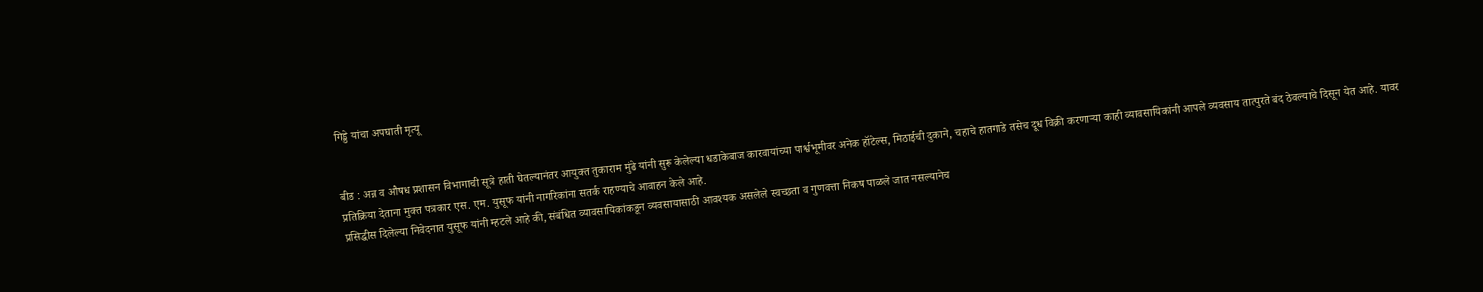गिड्डे यांचा अपघाती मृत्यू


बीड : अन्न व औषध प्रशासन विभागाची सूत्रे हाती घेतल्यानंतर आयुक्त तुकाराम मुंढे यांनी सुरू केलेल्या धडाकेबाज कारवायांच्या पार्श्वभूमीवर अनेक हॉटेल्स, मिठाईची दुकाने, चहाचे हातगाडे तसेच दूध विक्री करणार्‍या काही व्यावसायिकांनी आपले व्यवसाय तात्पुरते बंद ठेवल्याचे दिसून येत आहे. यावर प्रतिक्रिया देताना मुक्त पत्रकार एस. एम. युसूफ यांनी नागरिकांना सतर्क राहण्याचे आवाहन केले आहे.
प्रसिद्धीस दिलेल्या निवेदनात युसूफ यांनी म्हटले आहे की, संबंधित व्यावसायिकांकडून व्यवसायासाठी आवश्यक असलेले स्वच्छता व गुणवत्ता निकष पाळले जात नसल्यानेच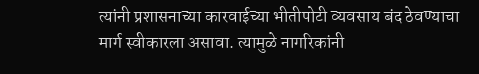त्यांनी प्रशासनाच्या कारवाईच्या भीतीपोटी व्यवसाय बंद ठेवण्याचा मार्ग स्वीकारला असावा. त्यामुळे नागरिकांनी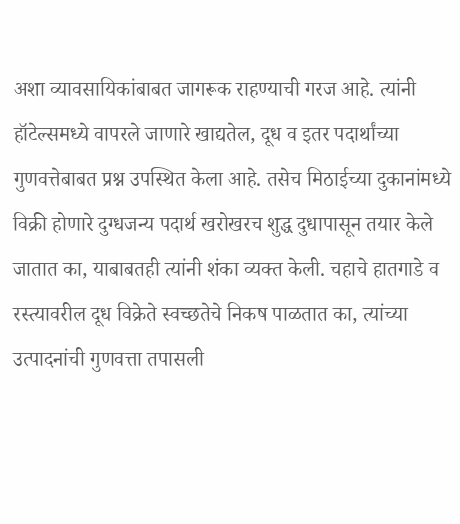अशा व्यावसायिकांबाबत जागरूक राहण्याची गरज आहे. त्यांनी हॉटेल्समध्ये वापरले जाणारे खाद्यतेल, दूध व इतर पदार्थांच्या गुणवत्तेबाबत प्रश्न उपस्थित केला आहे. तसेच मिठाईच्या दुकानांमध्ये विक्री होणारे दुग्धजन्य पदार्थ खरोखरच शुद्ध दुधापासून तयार केले जातात का, याबाबतही त्यांनी शंका व्यक्त केली. चहाचे हातगाडे व रस्त्यावरील दूध विक्रेते स्वच्छतेचे निकष पाळतात का, त्यांच्या उत्पादनांची गुणवत्ता तपासली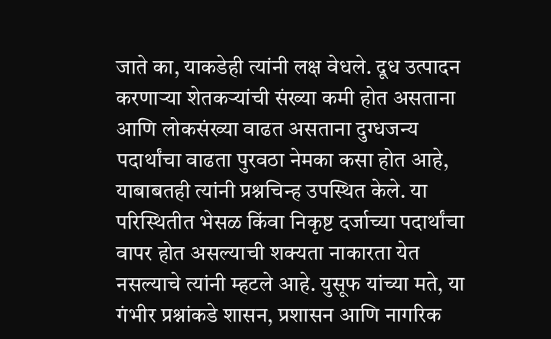जाते का, याकडेही त्यांनी लक्ष वेधले. दूध उत्पादन करणार्‍या शेतकर्‍यांची संख्या कमी होत असताना आणि लोकसंख्या वाढत असताना दुग्धजन्य पदार्थांचा वाढता पुरवठा नेमका कसा होत आहे, याबाबतही त्यांनी प्रश्नचिन्ह उपस्थित केले. या परिस्थितीत भेसळ किंवा निकृष्ट दर्जाच्या पदार्थांचा वापर होत असल्याची शक्यता नाकारता येत नसल्याचे त्यांनी म्हटले आहे. युसूफ यांच्या मते, या गंभीर प्रश्नांकडे शासन, प्रशासन आणि नागरिक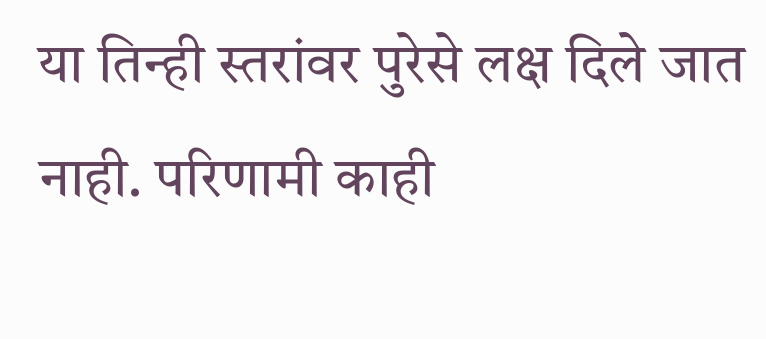या तिन्ही स्तरांवर पुरेसे लक्ष दिले जात नाही. परिणामी काही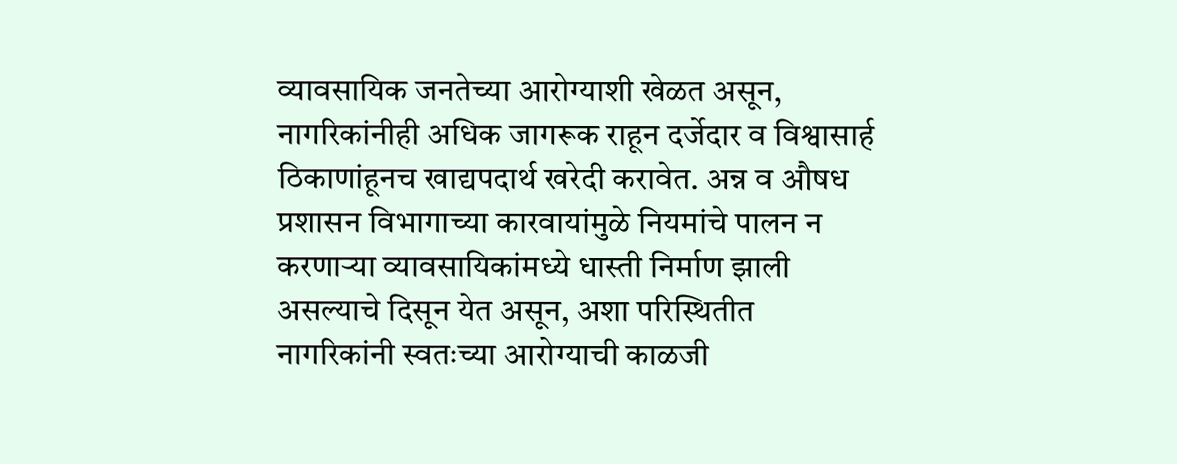व्यावसायिक जनतेच्या आरोग्याशी खेळत असून, नागरिकांनीही अधिक जागरूक राहून दर्जेदार व विश्वासार्ह ठिकाणांहूनच खाद्यपदार्थ खरेदी करावेत. अन्न व औषध प्रशासन विभागाच्या कारवायांमुळे नियमांचे पालन न करणार्‍या व्यावसायिकांमध्ये धास्ती निर्माण झाली असल्याचे दिसून येत असून, अशा परिस्थितीत नागरिकांनी स्वतःच्या आरोग्याची काळजी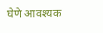घेणे आवश्यक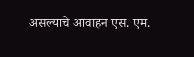असल्याचे आवाहन एस. एम.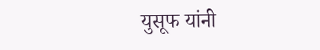युसूफ यांनी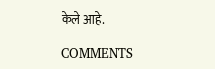केले आहे.

COMMENTS